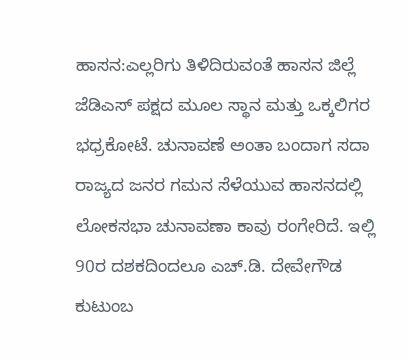ಹಾಸನ:ಎಲ್ಲರಿಗು ತಿಳಿದಿರುವಂತೆ ಹಾಸನ ಜಿಲ್ಲೆ ಜೆಡಿಎಸ್ ಪಕ್ಷದ ಮೂಲ ಸ್ಥಾನ ಮತ್ತು ಒಕ್ಕಲಿಗರ ಭಧ್ರಕೋಟೆ. ಚುನಾವಣೆ ಅಂತಾ ಬಂದಾಗ ಸದಾ ರಾಜ್ಯದ ಜನರ ಗಮನ ಸೆಳೆಯುವ ಹಾಸನದಲ್ಲಿ ಲೋಕಸಭಾ ಚುನಾವಣಾ ಕಾವು ರಂಗೇರಿದೆ. ಇಲ್ಲಿ 90ರ ದಶಕದಿಂದಲೂ ಎಚ್.ಡಿ. ದೇವೇಗೌಡ ಕುಟುಂಬ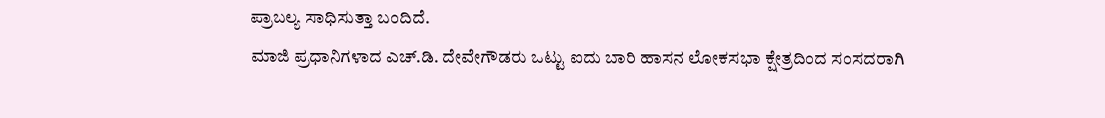ಪ್ರಾಬಲ್ಯ ಸಾಧಿಸುತ್ತಾ ಬಂದಿದೆ.
ಮಾಜಿ ಪ್ರಧಾನಿಗಳಾದ ಎಚ್.ಡಿ. ದೇವೇಗೌಡರು ಒಟ್ಟು ಐದು ಬಾರಿ ಹಾಸನ ಲೋಕಸಭಾ ಕ್ಷೇತ್ರದಿಂದ ಸಂಸದರಾಗಿ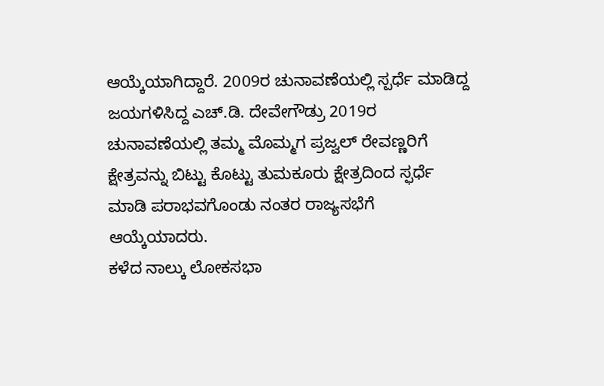ಆಯ್ಕೆಯಾಗಿದ್ದಾರೆ. 2009ರ ಚುನಾವಣೆಯಲ್ಲಿ ಸ್ಪರ್ಧೆ ಮಾಡಿದ್ದ ಜಯಗಳಿಸಿದ್ದ ಎಚ್.ಡಿ. ದೇವೇಗೌಡ್ರು 2019ರ ಚುನಾವಣೆಯಲ್ಲಿ ತಮ್ಮ ಮೊಮ್ಮಗ ಪ್ರಜ್ವಲ್ ರೇವಣ್ಣರಿಗೆ ಕ್ಷೇತ್ರವನ್ನು ಬಿಟ್ಟು ಕೊಟ್ಟು ತುಮಕೂರು ಕ್ಷೇತ್ರದಿಂದ ಸ್ಫರ್ಧೆ ಮಾಡಿ ಪರಾಭವಗೊಂಡು ನಂತರ ರಾಜ್ಯಸಭೆಗೆ ಆಯ್ಕೆಯಾದರು.
ಕಳೆದ ನಾಲ್ಕು ಲೋಕಸಭಾ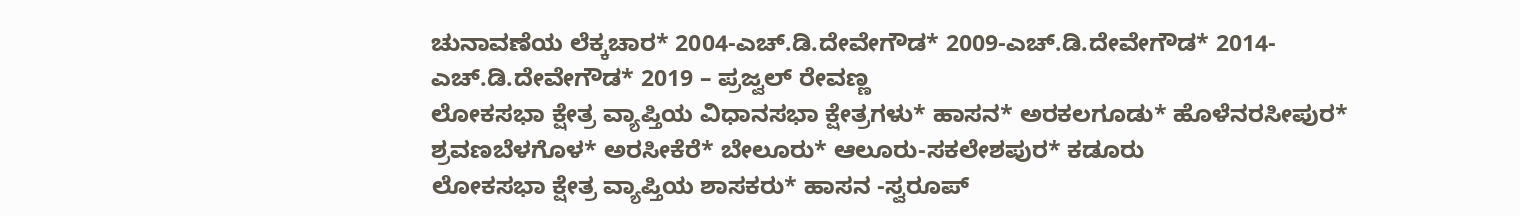ಚುನಾವಣೆಯ ಲೆಕ್ಕಚಾರ* 2004-ಎಚ್.ಡಿ.ದೇವೇಗೌಡ* 2009-ಎಚ್.ಡಿ.ದೇವೇಗೌಡ* 2014-ಎಚ್.ಡಿ.ದೇವೇಗೌಡ* 2019 – ಪ್ರಜ್ವಲ್ ರೇವಣ್ಣ
ಲೋಕಸಭಾ ಕ್ಷೇತ್ರ ವ್ಯಾಪ್ತಿಯ ವಿಧಾನಸಭಾ ಕ್ಷೇತ್ರಗಳು* ಹಾಸನ* ಅರಕಲಗೂಡು* ಹೊಳೆನರಸೀಪುರ* ಶ್ರವಣಬೆಳಗೊಳ* ಅರಸೀಕೆರೆ* ಬೇಲೂರು* ಆಲೂರು-ಸಕಲೇಶಪುರ* ಕಡೂರು
ಲೋಕಸಭಾ ಕ್ಷೇತ್ರ ವ್ಯಾಪ್ತಿಯ ಶಾಸಕರು* ಹಾಸನ -ಸ್ವರೂಪ್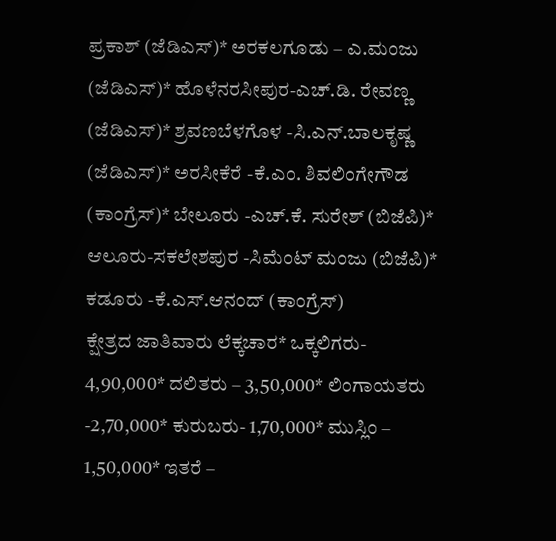ಪ್ರಕಾಶ್ (ಜೆಡಿಎಸ್)* ಅರಕಲಗೂಡು – ಎ.ಮಂಜು (ಜೆಡಿಎಸ್)* ಹೊಳೆನರಸೀಪುರ-ಎಚ್.ಡಿ. ರೇವಣ್ಣ (ಜೆಡಿಎಸ್)* ಶ್ರವಣಬೆಳಗೊಳ -ಸಿ.ಎನ್.ಬಾಲಕೃಷ್ಣ (ಜೆಡಿಎಸ್)* ಅರಸೀಕೆರೆ -ಕೆ.ಎಂ. ಶಿವಲಿಂಗೇಗೌಡ (ಕಾಂಗ್ರೆಸ್)* ಬೇಲೂರು -ಎಚ್.ಕೆ. ಸುರೇಶ್ (ಬಿಜೆಪಿ)* ಆಲೂರು-ಸಕಲೇಶಪುರ -ಸಿಮೆಂಟ್ ಮಂಜು (ಬಿಜೆಪಿ)* ಕಡೂರು -ಕೆ.ಎಸ್.ಆನಂದ್ (ಕಾಂಗ್ರೆಸ್)
ಕ್ಷೇತ್ರದ ಜಾತಿವಾರು ಲೆಕ್ಕಚಾರ* ಒಕ್ಕಲಿಗರು- 4,90,000* ದಲಿತರು – 3,50,000* ಲಿಂಗಾಯತರು -2,70,000* ಕುರುಬರು- 1,70,000* ಮುಸ್ಲಿಂ – 1,50,000* ಇತರೆ –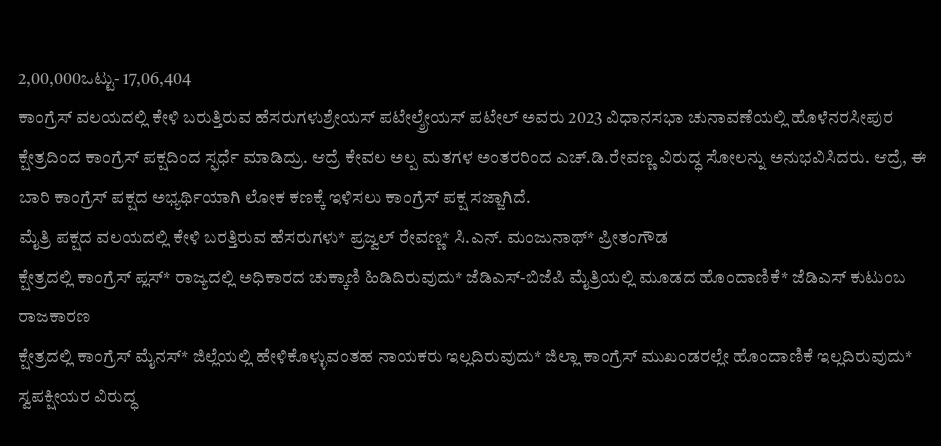2,00,000ಒಟ್ಟು- 17,06,404
ಕಾಂಗ್ರೆಸ್ ವಲಯದಲ್ಲಿ ಕೇಳಿ ಬರುತ್ತಿರುವ ಹೆಸರುಗಳುಶ್ರೇಯಸ್ ಪಟೇಲ್ಶ್ರೇಯಸ್ ಪಟೇಲ್ ಅವರು 2023 ವಿಧಾನಸಭಾ ಚುನಾವಣೆಯಲ್ಲಿ ಹೊಳೆನರಸೀಪುರ ಕ್ಷೇತ್ರದಿಂದ ಕಾಂಗ್ರೆಸ್ ಪಕ್ಷದಿಂದ ಸ್ಫರ್ಧೆ ಮಾಡಿದ್ರು. ಆದ್ರೆ ಕೇವಲ ಅಲ್ಪ ಮತಗಳ ಅಂತರರಿಂದ ಎಚ್.ಡಿ.ರೇವಣ್ಣ ವಿರುದ್ಧ ಸೋಲನ್ನು ಅನುಭವಿಸಿದರು. ಆದ್ರೆ, ಈ ಬಾರಿ ಕಾಂಗ್ರೆಸ್ ಪಕ್ಷದ ಅಭ್ಯರ್ಥಿಯಾಗಿ ಲೋಕ ಕಣಕ್ಕೆ ಇಳಿಸಲು ಕಾಂಗ್ರೆಸ್ ಪಕ್ಷ ಸಜ್ಜಾಗಿದೆ.
ಮೈತ್ರಿ ಪಕ್ಷದ ವಲಯದಲ್ಲಿ ಕೇಳಿ ಬರತ್ತಿರುವ ಹೆಸರುಗಳು* ಪ್ರಜ್ವಲ್ ರೇವಣ್ಣ* ಸಿ.ಎನ್. ಮಂಜುನಾಥ್* ಪ್ರೀತಂಗೌಡ
ಕ್ಷೇತ್ರದಲ್ಲಿ ಕಾಂಗ್ರೆಸ್ ಪ್ಲಸ್* ರಾಜ್ಯದಲ್ಲಿ ಅಧಿಕಾರದ ಚುಕ್ಕಾಣಿ ಹಿಡಿದಿರುವುದು* ಜೆಡಿಎಸ್-ಬಿಜೆಪಿ ಮೈತ್ರಿಯಲ್ಲಿ ಮೂಡದ ಹೊಂದಾಣಿಕೆ* ಜೆಡಿಎಸ್ ಕುಟುಂಬ ರಾಜಕಾರಣ
ಕ್ಷೇತ್ರದಲ್ಲಿ ಕಾಂಗ್ರೆಸ್ ಮೈನಸ್* ಜಿಲ್ಲೆಯಲ್ಲಿ ಹೇಳಿಕೊಳ್ಳುವಂತಹ ನಾಯಕರು ಇಲ್ಲದಿರುವುದು* ಜಿಲ್ಲಾ ಕಾಂಗ್ರೆಸ್ ಮುಖಂಡರಲ್ಲೇ ಹೊಂದಾಣಿಕೆ ಇಲ್ಲದಿರುವುದು* ಸ್ವಪಕ್ಷೀಯರ ವಿರುದ್ಧ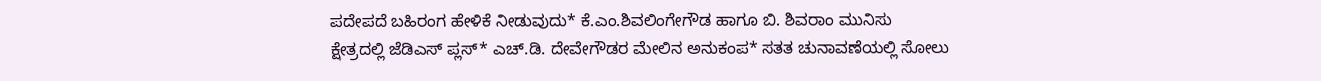ಪದೇಪದೆ ಬಹಿರಂಗ ಹೇಳಿಕೆ ನೀಡುವುದು* ಕೆ.ಎಂ.ಶಿವಲಿಂಗೇಗೌಡ ಹಾಗೂ ಬಿ. ಶಿವರಾಂ ಮುನಿಸು
ಕ್ಷೇತ್ರದಲ್ಲಿ ಜೆಡಿಎಸ್ ಪ್ಲಸ್* ಎಚ್.ಡಿ. ದೇವೇಗೌಡರ ಮೇಲಿನ ಅನುಕಂಪ* ಸತತ ಚುನಾವಣೆಯಲ್ಲಿ ಸೋಲು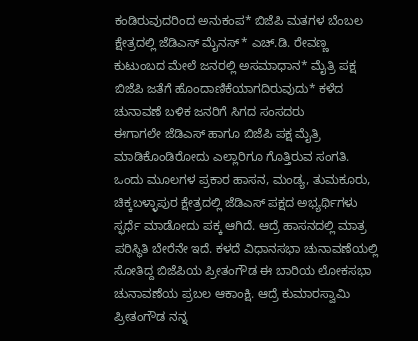ಕಂಡಿರುವುದರಿಂದ ಅನುಕಂಪ* ಬಿಜೆಪಿ ಮತಗಳ ಬೆಂಬಲ
ಕ್ಷೇತ್ರದಲ್ಲಿ ಜೆಡಿಎಸ್ ಮೈನಸ್* ಎಚ್.ಡಿ. ರೇವಣ್ಣ ಕುಟುಂಬದ ಮೇಲೆ ಜನರಲ್ಲಿ ಅಸಮಾಧಾನ* ಮೈತ್ರಿ ಪಕ್ಷ ಬಿಜೆಪಿ ಜತೆಗೆ ಹೊಂದಾಣಿಕೆಯಾಗದಿರುವುದು* ಕಳೆದ ಚುನಾವಣೆ ಬಳಿಕ ಜನರಿಗೆ ಸಿಗದ ಸಂಸದರು
ಈಗಾಗಲೇ ಜೆಡಿಎಸ್ ಹಾಗೂ ಬಿಜೆಪಿ ಪಕ್ಷ ಮೈತ್ರಿ ಮಾಡಿಕೊಂಡಿರೋದು ಎಲ್ಲಾರಿಗೂ ಗೊತ್ತಿರುವ ಸಂಗತಿ. ಒಂದು ಮೂಲಗಳ ಪ್ರಕಾರ ಹಾಸನ, ಮಂಡ್ಯ, ತುಮಕೂರು, ಚಿಕ್ಕಬಳ್ಳಾಪುರ ಕ್ಷೇತ್ರದಲ್ಲಿ ಜೆಡಿಎಸ್ ಪಕ್ಷದ ಅಭ್ಯರ್ಥಿಗಳು ಸ್ಫರ್ಧೆ ಮಾಡೋದು ಪಕ್ಕ ಆಗಿದೆ. ಆದ್ರೆ ಹಾಸನದಲ್ಲಿ ಮಾತ್ರ ಪರಿಸ್ಥಿತಿ ಬೇರೆನೇ ಇದೆ. ಕಳದೆ ವಿಧಾನಸಭಾ ಚುನಾವಣೆಯಲ್ಲಿ ಸೋತಿದ್ದ ಬಿಜೆಪಿಯ ಪ್ರೀತಂಗೌಡ ಈ ಬಾರಿಯ ಲೋಕಸಭಾ ಚುನಾವಣೆಯ ಪ್ರಬಲ ಆಕಾಂಕ್ಷಿ. ಆದ್ರೆ ಕುಮಾರಸ್ವಾಮಿ ಪ್ರೀತಂಗೌಡ ನನ್ನ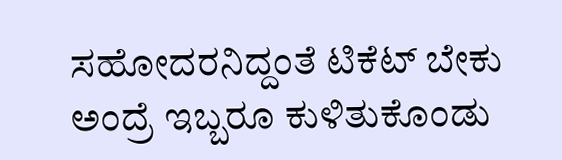ಸಹೋದರನಿದ್ದಂತೆ ಟಿಕೆಟ್ ಬೇಕು ಅಂದ್ರೆ ಇಬ್ಬರೂ ಕುಳಿತುಕೊಂಡು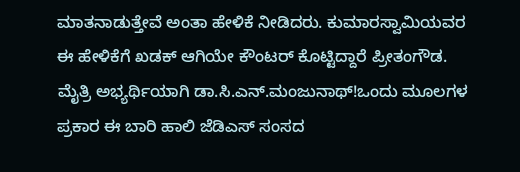ಮಾತನಾಡುತ್ತೇವೆ ಅಂತಾ ಹೇಳಿಕೆ ನೀಡಿದರು. ಕುಮಾರಸ್ವಾಮಿಯವರ ಈ ಹೇಳಿಕೆಗೆ ಖಡಕ್ ಆಗಿಯೇ ಕೌಂಟರ್ ಕೊಟ್ಟಿದ್ದಾರೆ ಪ್ರೀತಂಗೌಡ.
ಮೈತ್ರಿ ಅಭ್ಯರ್ಥಿಯಾಗಿ ಡಾ.ಸಿ.ಎನ್.ಮಂಜುನಾಥ್!ಒಂದು ಮೂಲಗಳ ಪ್ರಕಾರ ಈ ಬಾರಿ ಹಾಲಿ ಜೆಡಿಎಸ್ ಸಂಸದ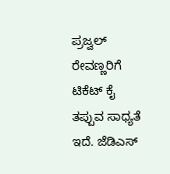ಪ್ರಜ್ವಲ್ ರೇವಣ್ಣರಿಗೆ ಟಿಕೆಟ್ ಕೈ ತಪ್ಪುವ ಸಾಧ್ಯತೆ ಇದೆ. ಜೆಡಿಎಸ್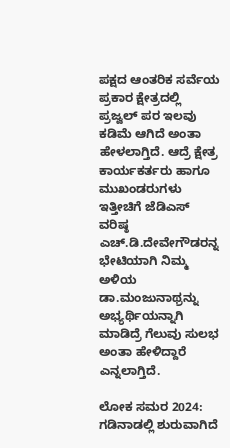ಪಕ್ಷದ ಆಂತರಿಕ ಸರ್ವೆಯ ಪ್ರಕಾರ ಕ್ಷೇತ್ರದಲ್ಲಿ ಪ್ರಜ್ವಲ್ ಪರ ಇಲವು ಕಡಿಮೆ ಆಗಿದೆ ಅಂತಾ ಹೇಳಲಾಗ್ತಿದೆ. ಆದ್ರೆ ಕ್ಷೇತ್ರ ಕಾರ್ಯಕರ್ತರು ಹಾಗೂ ಮುಖಂಡರುಗಳು ಇತ್ತೀಚಿಗೆ ಜೆಡಿಎಸ್ ವರಿಷ್ಠ ಎಚ್.ಡಿ.ದೇವೇಗೌಡರನ್ನ ಭೇಟಿಯಾಗಿ ನಿಮ್ಮ ಅಳಿಯ ಡಾ.ಮಂಜುನಾಥ್ರನ್ನು ಅಭ್ಯರ್ಥಿಯನ್ನಾಗಿ ಮಾಡಿದ್ರೆ ಗೆಲುವು ಸುಲಭ ಅಂತಾ ಹೇಳಿದ್ದಾರೆ ಎನ್ನಲಾಗ್ತಿದೆ.

ಲೋಕ ಸಮರ 2024: ಗಡಿನಾಡಲ್ಲಿ ಶುರುವಾಗಿದೆ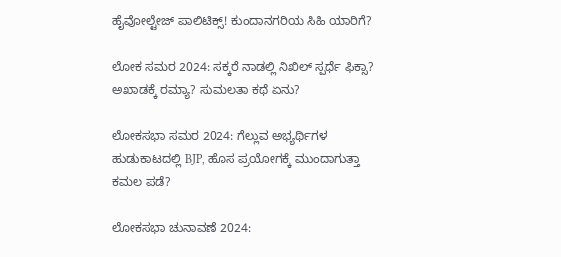ಹೈವೋಲ್ಟೇಜ್ ಪಾಲಿಟಿಕ್ಸ್! ಕುಂದಾನಗರಿಯ ಸಿಹಿ ಯಾರಿಗೆ?

ಲೋಕ ಸಮರ 2024: ಸಕ್ಕರೆ ನಾಡಲ್ಲಿ ನಿಖಿಲ್ ಸ್ಪರ್ಧೆ ಫಿಕ್ಸಾ? ಅಖಾಡಕ್ಕೆ ರಮ್ಯಾ? ಸುಮಲತಾ ಕಥೆ ಏನು?

ಲೋಕಸಭಾ ಸಮರ 2024: ಗೆಲ್ಲುವ ಅಭ್ಯರ್ಥಿಗಳ ಹುಡುಕಾಟದಲ್ಲಿ BJP, ಹೊಸ ಪ್ರಯೋಗಕ್ಕೆ ಮುಂದಾಗುತ್ತಾ ಕಮಲ ಪಡೆ?

ಲೋಕಸಭಾ ಚುನಾವಣೆ 2024: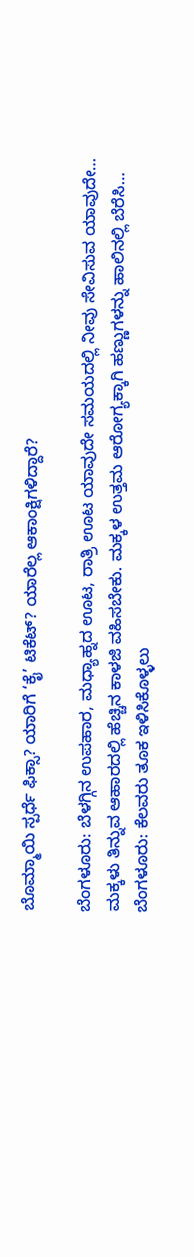ಬೊಮ್ಮಾಯಿ ಸ್ಪರ್ಧೆ ಫಿಕ್ಸಾ? ಯಾರಿಗೆ ‘ಕೈ’ ಟಿಕೆಟ್? ಯಾರೆಲ್ಲ ಆಕಾಂಕ್ಷಿಗಳಿದ್ದಾರೆ?

ಬೆಂಗಳೂರು: ಬೆಳಗ್ಗಿನ ಉಪಹಾರ, ಮಧ್ಯಾಹ್ನದ ಊಟ, ರಾತ್ರಿ ಊಟ ಯಾವುದೇ ಸಮಯದಲ್ಲಿ ನೀವು ಸೇವಿಸುವ ಯಾವುದೇ…
ಮಕ್ಕಳು ತಿನ್ನುವ ಆಹಾರದಲ್ಲಿ ಹೆಚ್ಚಿನ ಕಾಳಜಿ ವಹಿಸಬೇಕು. ಮಕ್ಕಳ ಉತ್ತಮ ಆರೋಗ್ಯಕ್ಕಾಗಿ ಹಣ್ಣುಗಳನ್ನು ಹಾಲಿನಲ್ಲಿ ಬೆರೆಸಿ…
ಬೆಂಗಳೂರು: ಕೆಲವರು ತೂಕ ಇಳಿಸಿಕೊಳ್ಳಲು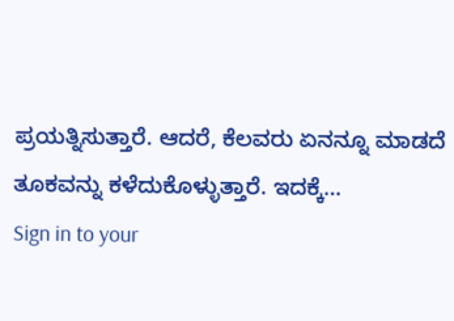ಪ್ರಯತ್ನಿಸುತ್ತಾರೆ. ಆದರೆ, ಕೆಲವರು ಏನನ್ನೂ ಮಾಡದೆ ತೂಕವನ್ನು ಕಳೆದುಕೊಳ್ಳುತ್ತಾರೆ. ಇದಕ್ಕೆ…
Sign in to your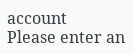account
Please enter an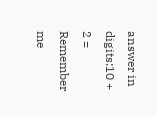answer in digits:10 + 2 =
Remember me